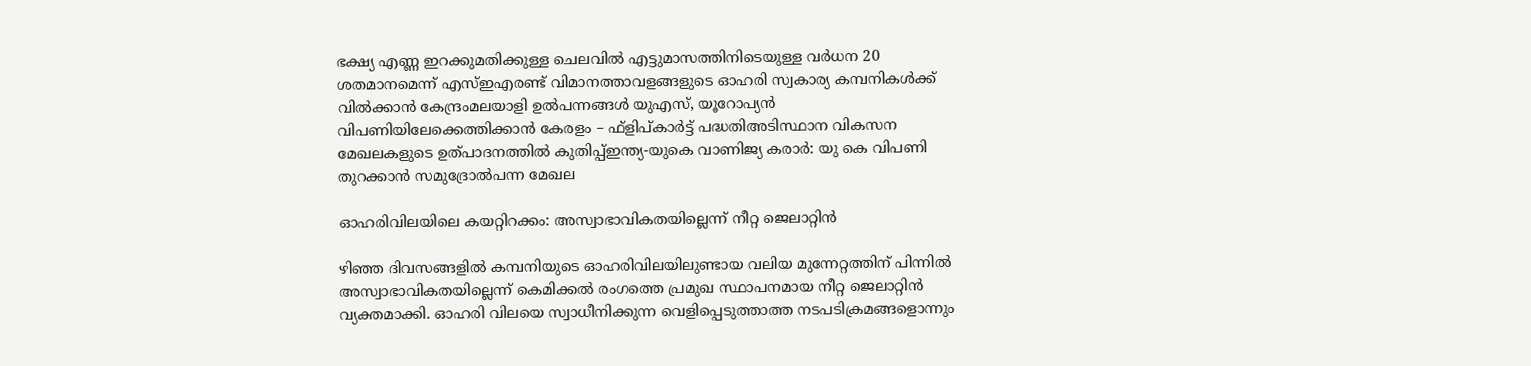ഭക്ഷ്യ എണ്ണ ഇറക്കുമതിക്കുള്ള ചെലവിൽ എട്ടുമാസത്തിനിടെയുള്ള വർധന 20 ശതമാനമെന്ന് എസ്ഇഎരണ്ട് വിമാനത്താവളങ്ങളുടെ ഓഹരി സ്വകാര്യ കമ്പനികൾക്ക് വിൽക്കാൻ കേന്ദ്രംമലയാളി ഉൽപന്നങ്ങൾ യുഎസ്, യൂറോപ്യൻ വിപണിയിലേക്കെത്തിക്കാൻ കേരളം – ഫ്ളിപ്കാർട്ട് പദ്ധതിഅടിസ്ഥാന വികസന മേഖലകളുടെ ഉത്പാദനത്തിൽ കുതിപ്പ്ഇന്ത്യ-യുകെ വാണിജ്യ കരാർ: യു കെ വിപണി തുറക്കാൻ സമുദ്രോൽപന്ന മേഖല

ഓഹരിവിലയിലെ കയറ്റിറക്കം: അസ്വാഭാവികതയില്ലെന്ന് നീറ്റ ജെലാറ്റിന്‍

ഴിഞ്ഞ ദിവസങ്ങളില്‍ കമ്പനിയുടെ ഓഹരിവിലയിലുണ്ടായ വലിയ മുന്നേറ്റത്തിന് പിന്നില്‍ അസ്വാഭാവികതയില്ലെന്ന് കെമിക്കല്‍ രംഗത്തെ പ്രമുഖ സ്ഥാപനമായ നീറ്റ ജെലാറ്റിന്‍ വ്യക്തമാക്കി. ഓഹരി വിലയെ സ്വാധീനിക്കുന്ന വെളിപ്പെടുത്താത്ത നടപടിക്രമങ്ങളൊന്നും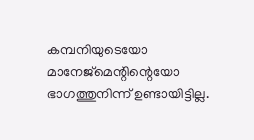കമ്പനിയുടെയോ മാനേജ്‌മെന്റിന്റെയോ ഭാഗത്തുനിന്ന് ഉണ്ടായിട്ടില്ല.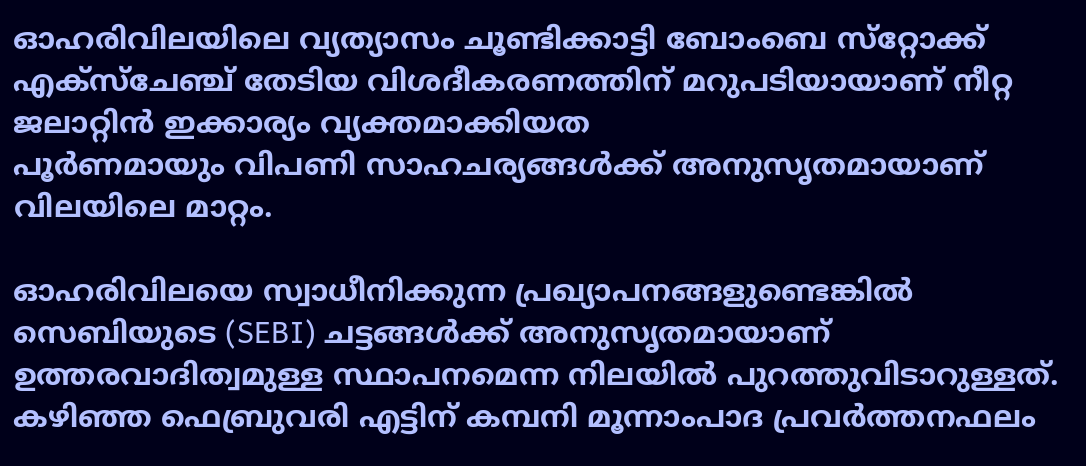ഓഹരിവിലയിലെ വ്യത്യാസം ചൂണ്ടിക്കാട്ടി ബോംബെ സ്‌റ്റോക്ക് എക്‌സ്‌ചേഞ്ച് തേടിയ വിശദീകരണത്തിന് മറുപടിയായാണ് നീറ്റ ജലാറ്റിന്‍ ഇക്കാര്യം വ്യക്തമാക്കിയത
പൂര്‍ണമായും വിപണി സാഹചര്യങ്ങള്‍ക്ക് അനുസൃതമായാണ് വിലയിലെ മാറ്റം.

ഓഹരിവിലയെ സ്വാധീനിക്കുന്ന പ്രഖ്യാപനങ്ങളുണ്ടെങ്കില്‍ സെബിയുടെ (SEBI) ചട്ടങ്ങള്‍ക്ക് അനുസൃതമായാണ് ഉത്തരവാദിത്വമുള്ള സ്ഥാപനമെന്ന നിലയില്‍ പുറത്തുവിടാറുള്ളത്. കഴിഞ്ഞ ഫെബ്രുവരി എട്ടിന് കമ്പനി മൂന്നാംപാദ പ്രവര്‍ത്തനഫലം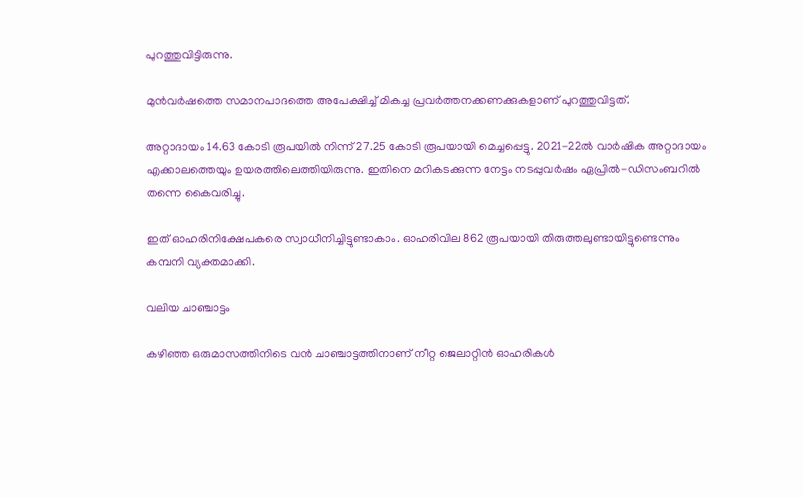പുറത്തുവിട്ടിരുന്നു.

മുന്‍വര്‍ഷത്തെ സമാനപാദത്തെ അപേക്ഷിച്ച് മികച്ച പ്രവര്‍ത്തനക്കണക്കുകളാണ് പുറത്തുവിട്ടത്.

അറ്റാദായം 14.63 കോടി രൂപയില്‍ നിന്ന് 27.25 കോടി രൂപയായി മെച്ചപ്പെട്ടു. 2021-22ല്‍ വാര്‍ഷിക അറ്റാദായം എക്കാലത്തെയും ഉയരത്തിലെത്തിയിരുന്നു. ഇതിനെ മറികടക്കുന്ന നേട്ടം നടപ്പുവര്‍ഷം ഏപ്രില്‍-ഡിസംബറില്‍ തന്നെ കൈവരിച്ചു.

ഇത് ഓഹരിനിക്ഷേപകരെ സ്വാധീനിച്ചിട്ടുണ്ടാകാം. ഓഹരിവില 862 രൂപയായി തിരുത്തലുണ്ടായിട്ടുണ്ടെന്നും കമ്പനി വ്യക്തമാക്കി.

വലിയ ചാഞ്ചാട്ടം

കഴിഞ്ഞ ഒരുമാസത്തിനിടെ വന്‍ ചാഞ്ചാട്ടത്തിനാണ് നീറ്റ ജെലാറ്റിന്‍ ഓഹരികള്‍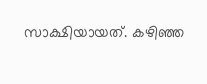സാക്ഷിയായത്. കഴിഞ്ഞ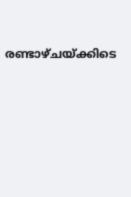രണ്ടാഴ്ചയ്ക്കിടെ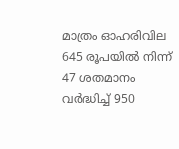മാത്രം ഓഹരിവില 645 രൂപയിൽ നിന്ന് 47 ശതമാനം വര്‍ദ്ധിച്ച് 950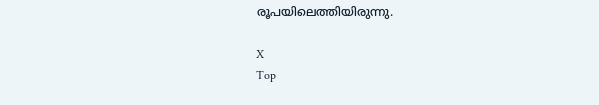രൂപയിലെത്തിയിരുന്നു.

X
Top